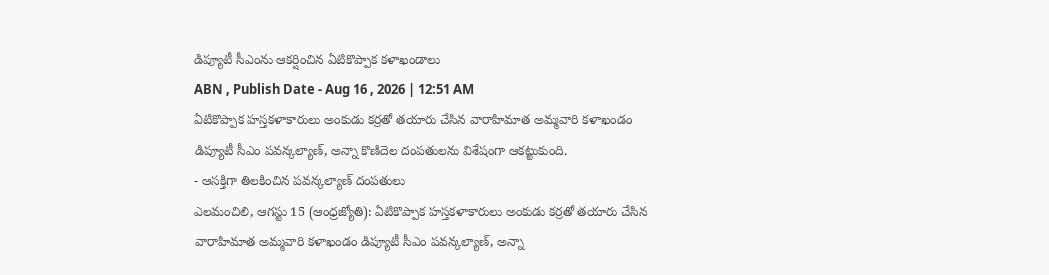డిప్యూటీ సీఎంను ఆకర్షించిన ఏటికొప్పాక కళాఖండాలు
ABN , Publish Date - Aug 16 , 2026 | 12:51 AM
ఏటికొప్పాక హస్తకళాకారులు అంకుడు కర్రతో తయారు చేసిన వారాహిమాత అమ్మవారి కళాఖండం డిప్యూటీ సీఎం పవన్కల్యాణ్, అన్నా కొణిదెల దంపతులను విశేషంగా ఆకట్టుకుంది.
- ఆసక్తిగా తిలకించిన పవన్కల్యాణ్ దంపతులు
ఎలమంచిలి, ఆగస్టు 15 (ఆంధ్రజ్యోతి): ఏటికొప్పాక హస్తకళాకారులు అంకుడు కర్రతో తయారు చేసిన వారాహిమాత అమ్మవారి కళాఖండం డిప్యూటీ సీఎం పవన్కల్యాణ్, అన్నా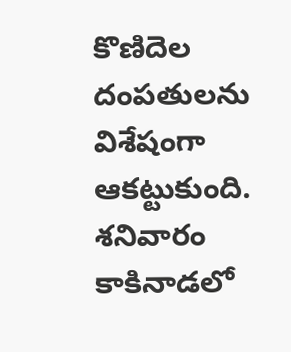కొణిదెల దంపతులను విశేషంగా ఆకట్టుకుంది. శనివారం కాకినాడలో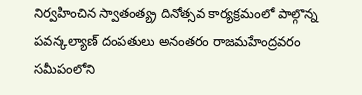నిర్వహించిన స్వాతంత్య్ర దినోత్సవ కార్యక్రమంలో పాల్గొన్న పవన్కల్యాణ్ దంపతులు అనంతరం రాజమహేంద్రవరం సమీపంలోని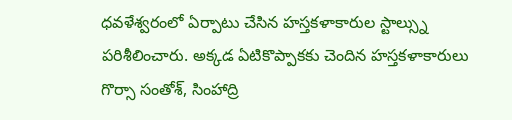ధవళేశ్వరంలో ఏర్పాటు చేసిన హస్తకళాకారుల స్టాల్స్ను పరిశీలించారు. అక్కడ ఏటికొప్పాకకు చెందిన హస్తకళాకారులు గొర్సా సంతోశ్, సింహాద్రి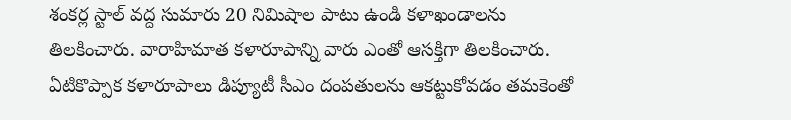శంకర్ల స్టాల్ వద్ద సుమారు 20 నిమిషాల పాటు ఉండి కళాఖండాలను తిలకించారు. వారాహిమాత కళారూపాన్ని వారు ఎంతో ఆసక్తిగా తిలకించారు. ఏటికొప్పాక కళారూపాలు డిప్యూటీ సీఎం దంపతులను ఆకట్టుకోవడం తమకెంతో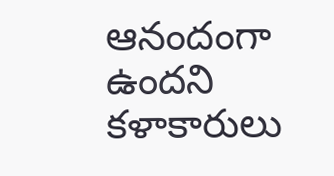ఆనందంగా ఉందని కళాకారులు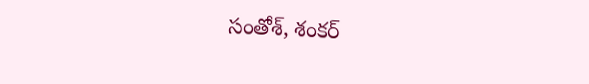సంతోశ్, శంకర్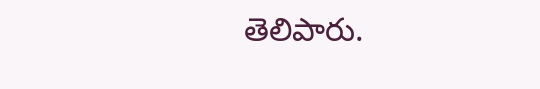తెలిపారు.